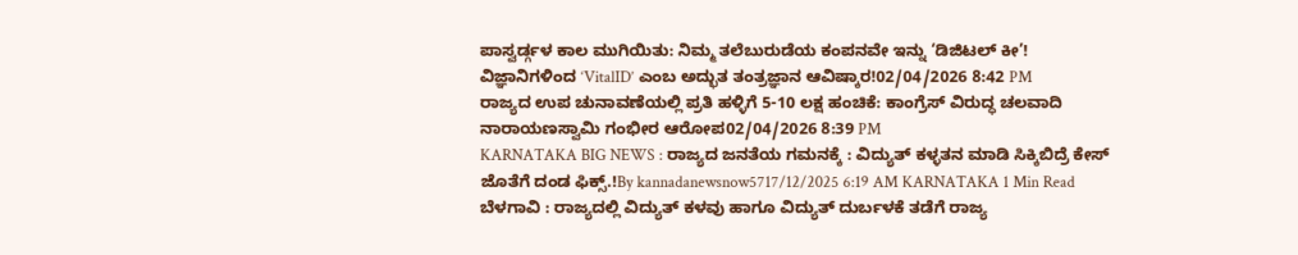ಪಾಸ್ವರ್ಡ್ಗಳ ಕಾಲ ಮುಗಿಯಿತು: ನಿಮ್ಮ ತಲೆಬುರುಡೆಯ ಕಂಪನವೇ ಇನ್ನು ‘ಡಿಜಿಟಲ್ ಕೀ’! ವಿಜ್ಞಾನಿಗಳಿಂದ ‘VitalID’ ಎಂಬ ಅದ್ಭುತ ತಂತ್ರಜ್ಞಾನ ಆವಿಷ್ಕಾರ!02/04/2026 8:42 PM
ರಾಜ್ಯದ ಉಪ ಚುನಾವಣೆಯಲ್ಲಿ ಪ್ರತಿ ಹಳ್ಳಿಗೆ 5-10 ಲಕ್ಷ ಹಂಚಿಕೆ: ಕಾಂಗ್ರೆಸ್ ವಿರುದ್ಧ ಚಲವಾದಿ ನಾರಾಯಣಸ್ವಾಮಿ ಗಂಭೀರ ಆರೋಪ02/04/2026 8:39 PM
KARNATAKA BIG NEWS : ರಾಜ್ಯದ ಜನತೆಯ ಗಮನಕ್ಕೆ : ವಿದ್ಯುತ್ ಕಳ್ಳತನ ಮಾಡಿ ಸಿಕ್ಕಿಬಿದ್ರೆ ಕೇಸ್ ಜೊತೆಗೆ ದಂಡ ಫಿಕ್ಸ್.!By kannadanewsnow5717/12/2025 6:19 AM KARNATAKA 1 Min Read ಬೆಳಗಾವಿ : ರಾಜ್ಯದಲ್ಲಿ ವಿದ್ಯುತ್ ಕಳವು ಹಾಗೂ ವಿದ್ಯುತ್ ದುರ್ಬಳಕೆ ತಡೆಗೆ ರಾಜ್ಯ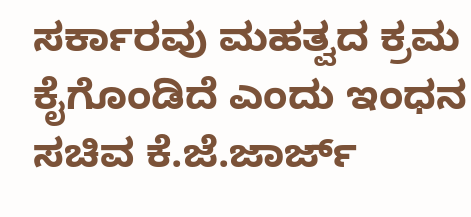ಸರ್ಕಾರವು ಮಹತ್ವದ ಕ್ರಮ ಕೈಗೊಂಡಿದೆ ಎಂದು ಇಂಧನ ಸಚಿವ ಕೆ.ಜೆ.ಜಾರ್ಜ್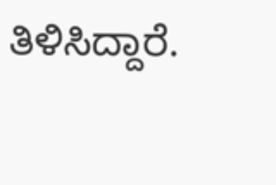ತಿಳಿಸಿದ್ದಾರೆ.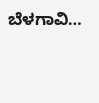ಬೆಳಗಾವಿ…